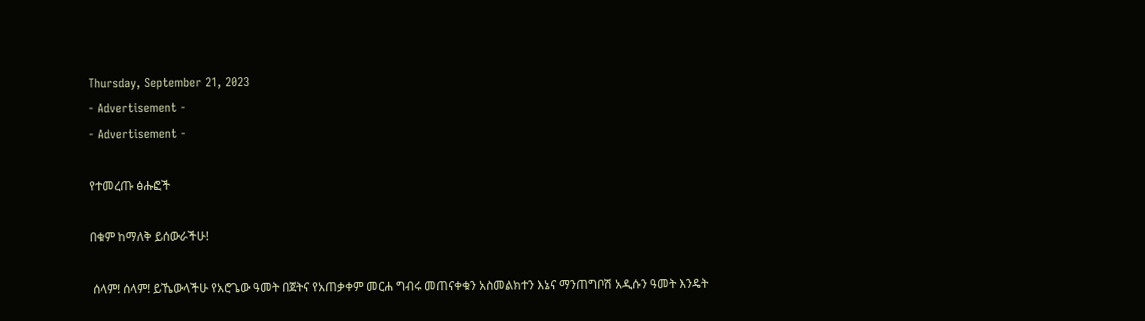Thursday, September 21, 2023
- Advertisement -
- Advertisement -

የተመረጡ ፅሑፎች

በቁም ከማለቅ ይሰውራችሁ!

 ሰላም! ሰላም! ይኼውላችሁ የአሮጌው ዓመት በጀትና የአጠቃቀም መርሐ ግብሩ መጠናቀቁን አስመልክተን እኔና ማንጠግቦሽ አዲሱን ዓመት እንዴት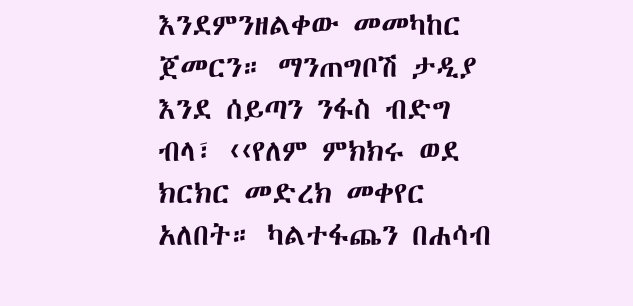እንደምንዘልቀው መመካከር ጀመርን። ማንጠግቦሽ ታዲያ እንደ ሰይጣን ንፋስ ብድግ ብላ፣ ‹‹የለም ምክክሩ ወደ ክርክር መድረክ መቀየር አለበት። ካልተፋጨን በሐሳብ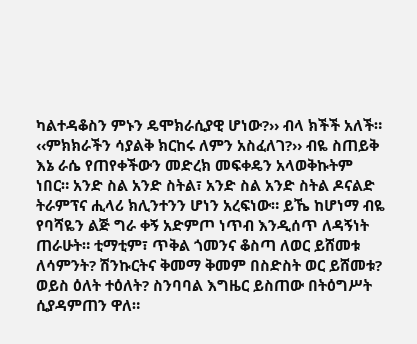ካልተዳቆስን ምኑን ዴሞክራሲያዊ ሆነው?›› ብላ ክችች አለች። ‹‹ምክክራችን ሳያልቅ ክርከሩ ለምን አስፈለገ?›› ብዬ ስጠይቅ እኔ ራሴ የጠየቀችውን መድረክ መፍቀዴን አላወቅኩትም ነበር። አንድ ስል አንድ ስትል፣ አንድ ስል አንድ ስትል ዶናልድ ትራምፕና ሒላሪ ክሊንተንን ሆነን አረፍነው። ይኼ ከሆነማ ብዬ የባሻዬን ልጅ ግራ ቀኝ አድምጦ ነጥብ እንዲሰጥ ለዳኝነት ጠራሁት። ቲማቲም፣ ጥቅል ጎመንና ቆስጣ ለወር ይሸመቱ ለሳምንት? ሽንኩርትና ቅመማ ቅመም በስድስት ወር ይሸመቱ? ወይስ ዕለት ተዕለት? ስንባባል እግዜር ይስጠው በትዕግሥት ሲያዳምጠን ዋለ።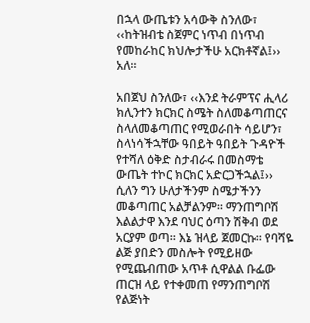በኋላ ውጤቱን አሳውቅ ስንለው፣ ‹‹ከትዝብቴ ስጀምር ነጥብ በነጥብ የመከራከር ክህሎታችሁ አርክቶኛል፤›› አለ።

አበጀህ ስንለው፣ ‹‹እንደ ትራምፕና ሒላሪ ክሊንተን ክርክር ስሜት ስለመቆጣጠርና ስላለመቆጣጠር የሚወራበት ሳይሆን፣ ስላነሳችኋቸው ዓበይት ዓበይት ጉዳዮች የተሻለ ዕቅድ ስታብራሩ በመስማቴ ውጤት ተኮር ክርክር አድርጋችኋል፤›› ሲለን ግን ሁለታችንም ስሜታችንን መቆጣጠር አልቻልንም። ማንጠግቦሽ እልልታዋ እንደ ባህር ዕጣን ሽቅብ ወደ አርያም ወጣ። እኔ ዝላይ ጀመርኩ። የባሻዬ ልጅ ያበድን መስሎት የሚይዘው የሚጨብጠው አጥቶ ሲዋልል ቡፌው ጠርዝ ላይ የተቀመጠ የማንጠግቦሽ የልጅነት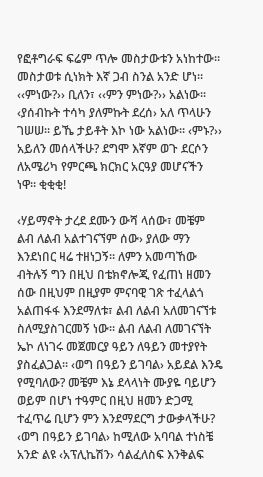የፎቶግራፍ ፍሬም ጥሎ መስታውቱን አነከተው። መስታወቱ ሲነክት እኛ ጋብ ስንል አንድ ሆነ። ‹‹ምነው?›› ቢለን፣ ‹‹ምን ምነው?›› አልነው፡፡ ‹ያሰብኩት ተሳካ ያለምኩት ደረሰ› አለ ጥላሁን ገሠሠ። ይኼ ታይቶት እኮ ነው አልነው። ‹ምኑ?›› አይለን መሰላችሁ? ደግሞ እኛም ወጉ ደርሶን ለአሜሪካ የምርጫ ክርክር አርዓያ መሆናችን ነዋ። ቂቂቂ!

‹ሃይማኖት ታረደ ደሙን ውሻ ላሰው፣ መቼም ልብ ለልብ አልተገናኘም ሰው› ያለው ማን እንደነበር ዛሬ ተዘነጋኝ። ለምን አመጣኸው ብትሉኝ ግን በዚህ በቴክኖሎጂ የፈጠነ ዘመን ሰው በዚህም በዚያም ምናባዊ ገጽ ተፈላልጎ አልጠፋፋ እንደማለቱ፣ ልብ ለልብ አለመገናኘቱ ስለሚያስገርመኝ ነው። ልብ ለልብ ለመገናኘት ኤኮ ለነገሩ መጀመርያ ዓይን ለዓይን መተያየት ያስፈልጋል። ‹ወግ በዓይን ይገባል› አይደል እንዴ የሚባለው? መቼም እኔ ደላላነት ሙያዬ ባይሆን ወይም በሆነ ተዓምር በዚህ ዘመን ድጋሚ ተፈጥሬ ቢሆን ምን እንደማደርግ ታውቃላችሁ? ‹ወግ በዓይን ይገባል› ከሚለው አባባል ተነስቼ አንድ ልዩ ‹አፕሊኬሽን› ሳልፈለስፍ እንቅልፍ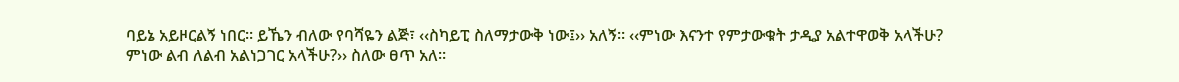ባይኔ አይዞርልኝ ነበር። ይኼን ብለው የባሻዬን ልጅ፣ ‹‹ስካይፒ ስለማታውቅ ነው፤›› አለኝ። ‹‹ምነው እናንተ የምታውቁት ታዲያ አልተዋወቅ አላችሁ? ምነው ልብ ለልብ አልነጋገር አላችሁ?›› ስለው ፀጥ አለ።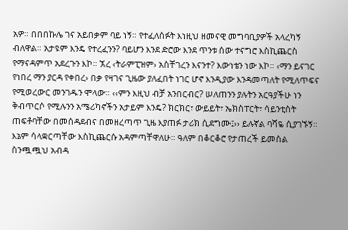አዎ። በበበኩሌ ገና አይበቃም ባይ ነኝ። የተፈለሰፉት እነዚህ ዘመናዊ መግባቢያዎች አላረካኝ ብለዋል። አታዩም እንዴ የተረፈንን? ባይሆን እንደ ድሮው እንደ ጥንቱ ሰው ተናግሮ እስኪጨርስ የማናዳምጥ አደረጉን እኮ። ኧረ ‹ትራምፒዝም› አስቸገረን እናንተ? እውነቴን ነው እኮ። ‹ማን ይናገር የነበረ ማን ያርዳ የቀበረ› በቃ የዛገና ጊዜው ያለፈበት ነገር ሆኖ እንዲያው እንዳመጣለት የሚለጥፍና የሚወረውር መንገዱን ሞላው። ‹‹ምን እዚህ ብቻ አንበርብር? ሠለጠንን ያሉትን አርዓያችሁ ነን ቅብጥርሶ የሚሉንን አሜሪካኖችን አታይም እንዴ? ክርክር፣ ውይይት፣ ኤክስፐርት፣ ሳይንቲስት ጠፍቶባቸው በመሰዳደብና በመዘረጣጥ ጊዜ እያጠፉ ታሪክ ሲደግሙ፤›› ይሉኛል ባሻዬ ሲያገኙኝ። እኔም ሳላቋርጣቸው እስኪጨርሱ አዳምጣቸዋለሁ። ዓለም በቆርቆሮ የታጠረች ይመስል ስንጯጯህ አብዳ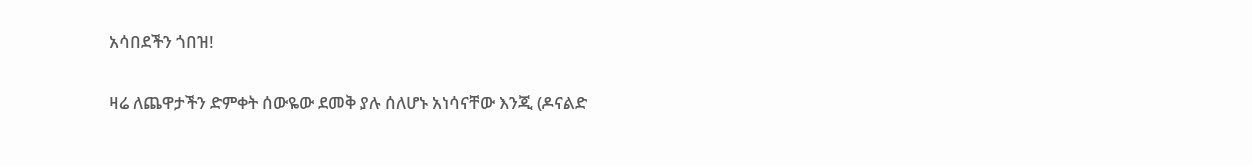አሳበደችን ጎበዝ!

ዛሬ ለጨዋታችን ድምቀት ሰውዬው ደመቅ ያሉ ሰለሆኑ አነሳናቸው እንጂ (ዶናልድ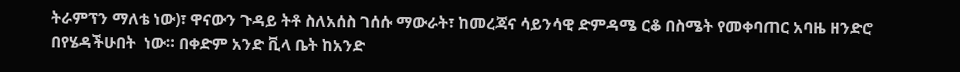ትራምፕን ማለቴ ነው)፣ ዋናውን ጉዳይ ትቶ ስለአሰስ ገሰሱ ማውራት፣ ከመረጃና ሳይንሳዊ ድምዳሜ ርቆ በስሜት የመቀባጠር አባዜ ዘንድሮ በየሄዳችሁበት  ነው። በቀድም አንድ ቪላ ቤት ከአንድ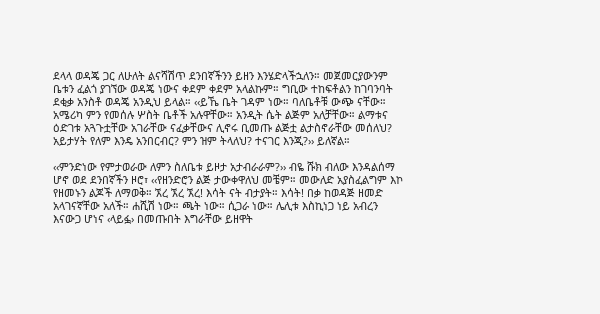ደላላ ወዳጄ ጋር ለሁለት ልናሻሽጥ ደንበኛችንን ይዘን እንሄድላችኋለን። መጀመርያውንም ቤቱን ፈልጎ ያገኘው ወዳጄ ነውና ቀደም ቀደም አላልኩም። ግቢው ተከፍቶልን ከገባንባት ደቂቃ አንስቶ ወዳጄ አንዲህ ይላል። ‹‹ይኼ ቤት ገዳም ነው። ባለቤቶቹ ውጭ ናቸው። አሜሪካ ምን የመሰሉ ሦስት ቤቶች አሉዋቸው። አንዲት ሴት ልጅም አለቻቸው። ልማቱና ዕድገቱ አጓጉቷቸው አገራቸው ናፈቃቸውና ሊኖሩ ቢመጡ ልጅቷ ልታስኖራቸው መሰለህ? አይታሃት የለም እንዴ አንበርብር? ምን ዝም ትላለህ? ተናገር እንጂ?›› ይለኛል።

‹‹ምንድነው የምታወራው ለምን ስለቤቱ ይዞታ አታብራራም?›› ብዬ ሹክ ብለው እንዳልሰማ ሆኖ ወደ ደንበኛችን ዞሮ፣ ‹‹የዘንድሮን ልጅ ታውቀዋለህ መቼም። መውለድ አያስፈልግም እኮ የዘመኑን ልጆች ለማወቅ። ኧረ ኧረ ኧረ! እሳት ናት ብታያት። እሳት! በቃ ከወዳጅ ዘመድ አላገናኛቸው አለች። ሐሺሽ ነው። ጫት ነው። ሲጋራ ነው። ሌሊቱ እስኪነጋ ነይ አብረን እናውጋ ሆነና ‹ላይፏ› በመጡበት እግራቸው ይዘዋት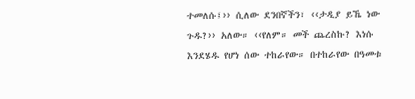ተመለሱ፤›› ሲለው ደንበኛችን፣ ‹‹ታዲያ ይኼ ነው ጉዱ?›› አለው። ‹‹የለም። መች ጨረስኩ? እነሱ እንደሄዱ የሆነ ሰው ተከራየው። በተከራየው በዓመቱ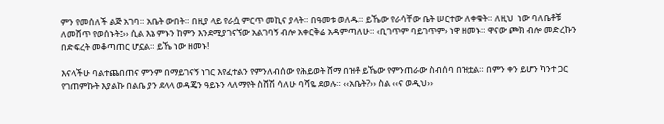ምን የመሰለች ልጅ አገባ። አቤት ውበት። በዚያ ላይ የራሷ ምርጥ መኪና ያላት። በዓመቱ ወለዱ። ይኼው የራሳቸው ቤት ሠርተው ለቀቁት። ለዚህ  ነው ባለቤቶቹ ለመሸጥ የወሰኑት፤›› ሲል እኔ ምኑን ከምን እንደሚያገናኘው አልገባኝ ብሎ አቀርቅሬ አዳምጣለሁ። ‹ቢገጥም ባይገጥም› ነዋ ዘመኑ። ዋናው ጮክ ብሎ መድረኩን በድፍረት መቆጣጠር ሆኗል። ይኼ ነው ዘመኑ!

እናላችሁ ባልተጨበጠና ምንም በማይገናኝ ነገር እየፈተልን የምንለብሰው የሕይወት ሸማ በዝቶ ይኼው የምንጠራው ስብሰባ በዝቷል። በምን ቀን ይሆን ካንተ ጋር የገጠምኩት እያልኩ በልቤ ያን ደላላ ወዳጄን ዓይኑን ላለማየት ስሸሽ ሳለሁ ባሻዬ ደወሉ። ‹‹አቤት?›› ስል ‹‹ና ወዲህ››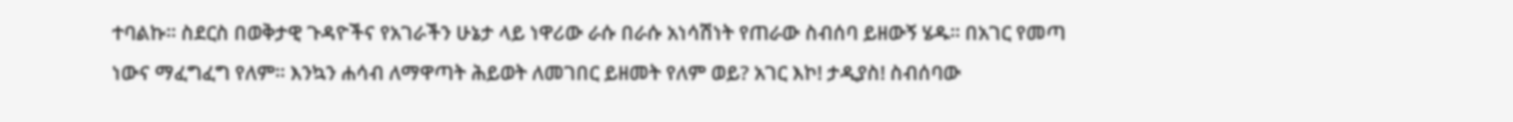ተባልኩ። ስደርስ በወቅታዊ ጉዳዮችና የአገራችን ሁኔታ ላይ ነዋሪው ራሱ በራሱ አነሳሽነት የጠራው ስብሰባ ይዘውኝ ሄዱ። በአገር የመጣ ነውና ማፈግፈግ የለም። እንኳን ሐሳብ ለማዋጣት ሕይወት ለመገበር ይዘመት የለም ወይ? አገር እኮ! ታዲያስ! ስብሰባው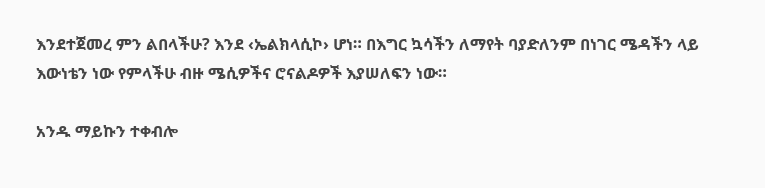እንደተጀመረ ምን ልበላችሁ? እንደ ‹ኤልክላሲኮ› ሆነ። በእግር ኳሳችን ለማየት ባያድለንም በነገር ሜዳችን ላይ እውነቴን ነው የምላችሁ ብዙ ሜሲዎችና ሮናልዶዎች እያሠለፍን ነው።

አንዱ ማይኩን ተቀብሎ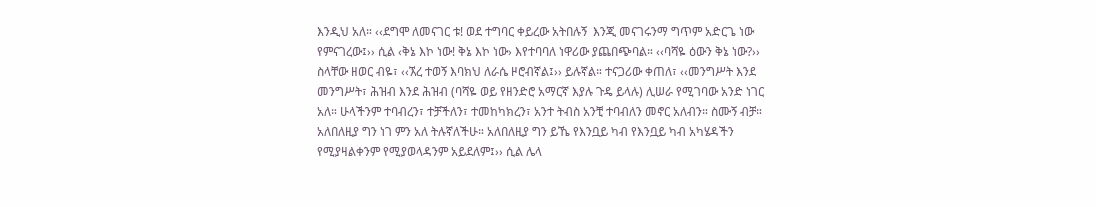እንዲህ አለ። ‹‹ደግሞ ለመናገር ቱ! ወደ ተግባር ቀይረው አትበሉኝ  እንጂ መናገሩንማ ግጥም አድርጌ ነው የምናገረው፤›› ሲል ‹ቅኔ እኮ ነው! ቅኔ እኮ ነው› እየተባባለ ነዋሪው ያጨበጭባል። ‹‹ባሻዬ ዕውን ቅኔ ነው?›› ስላቸው ዘወር ብዬ፣ ‹‹ኧረ ተወኝ እባክህ ለራሴ ዞሮብኛል፤›› ይሉኛል። ተናጋሪው ቀጠለ፣ ‹‹መንግሥት እንደ መንግሥት፣ ሕዝብ እንደ ሕዝብ (ባሻዬ ወይ የዘንድሮ አማርኛ እያሉ ጉዴ ይላሉ) ሊሠራ የሚገባው አንድ ነገር አለ። ሁላችንም ተባብረን፣ ተቻችለን፣ ተመከካክረን፣ አንተ ትብስ አንቺ ተባብለን መኖር አለብን። ስሙኝ ብቻ። አለበለዚያ ግን ነገ ምን አለ ትሉኛለችሁ። አለበለዚያ ግን ይኼ የእንቧይ ካብ የእንቧይ ካብ አካሄዳችን የሚያዛልቀንም የሚያወላዳንም አይደለም፤›› ሲል ሌላ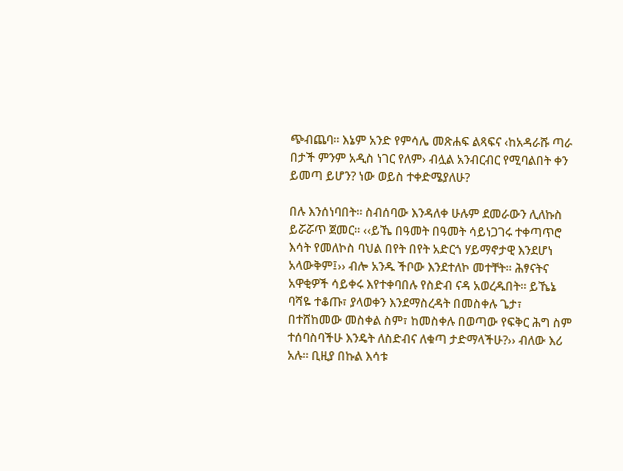ጭብጨባ። እኔም አንድ የምሳሌ መጽሐፍ ልጻፍና ‹ከአዳራሹ ጣራ በታች ምንም አዲስ ነገር የለም› ብሏል አንብርብር የሚባልበት ቀን ይመጣ ይሆን? ነው ወይስ ተቀድሜያለሁ?

በሉ እንሰነባበት። ስብሰባው እንዳለቀ ሁሉም ደመራውን ሊለኩስ ይሯሯጥ ጀመር። ‹‹ይኼ በዓመት በዓመት ሳይነጋገሩ ተቀጣጥሮ እሳት የመለኮስ ባህል በየት በየት አድርጎ ሃይማኖታዊ እንደሆነ አላውቅም፤›› ብሎ አንዱ ችቦው እንደተለኮ መተቸት። ሕፃናትና አዋቂዎች ሳይቀሩ እየተቀባበሉ የስድብ ናዳ አወረዱበት። ይኼኔ ባሻዬ ተቆጡ፣ ያላወቀን እንደማስረዳት በመስቀሉ ጌታ፣ በተሸከመው መስቀል ስም፣ ከመስቀሉ በወጣው የፍቅር ሕግ ስም ተሰባስባችሁ እንዴት ለስድብና ለቁጣ ታድማላችሁ?›› ብለው እሪ አሉ። ቢዚያ በኩል እሳቱ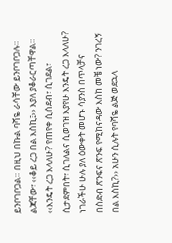ይንቦገቦጋል። በዚህ በኩል ባሻዬ ራሳቸው ይንቦገቦጋሉ። ልጃቸው፣ ‹‹ቆይ ረጋ በል እስኪ፤›› እያለ ያቆራርጣቸዋል። ‹‹እንዴት ረጋ እላለሁ? የጠየቀ ሲሰደብ፣ ሲገደል፣ ሲታደምበት፣ ሲገለልና ሲወገዝ እያየሁ እንዴት ረጋ እላለሁ? ነገራችሁ ሁሉ ያለ ዕውቀት መሆኑ ሳያንስ በጥላቻና በስድብ ጽንፍና ጽንፍ የሚከናዳው እስከ መቼ ነው? ንገረኝ በል እስኪ?›› አሁን ሲሉት የባሻዬ ልጅ ወደኋላ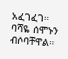አፈገፈገ። ባሻዬ ሰሞኑን ብሶባቸዋል።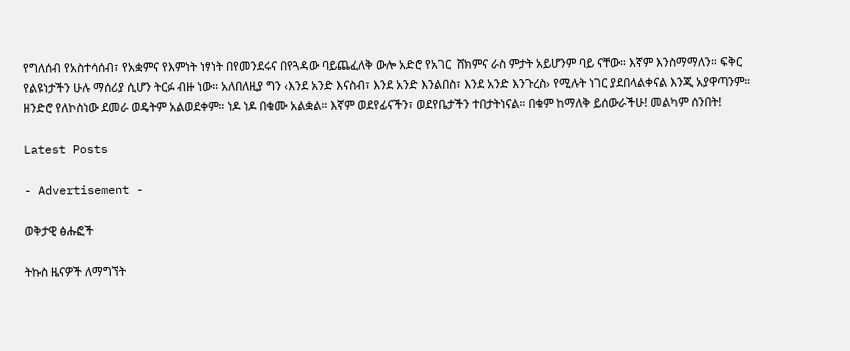የግለሰብ የአስተሳሰብ፣ የአቋምና የእምነት ነፃነት በየመንደሩና በየጓዳው ባይጨፈለቅ ውሎ አድሮ የአገር  ሸክምና ራስ ምታት አይሆንም ባይ ናቸው። እኛም እንስማማለን። ፍቅር የልዩነታችን ሁሉ ማሰሪያ ሲሆን ትርፉ ብዙ ነው። አለበለዚያ ግን ‹እንደ አንድ እናስብ፣ እንደ አንድ እንልበስ፣ እንደ አንድ እንጉረስ› የሚሉት ነገር ያደበላልቀናል እንጂ አያዋጣንም። ዘንድሮ የለኮስነው ደመራ ወዴትም አልወደቀም። ነዶ ነዶ በቁሙ አልቋል። እኛም ወደየፊናችን፣ ወደየቤታችን ተበታትነናል። በቁም ከማለቅ ይሰውራችሁ! መልካም ሰንበት!

Latest Posts

- Advertisement -

ወቅታዊ ፅሑፎች

ትኩስ ዜናዎች ለማግኘት